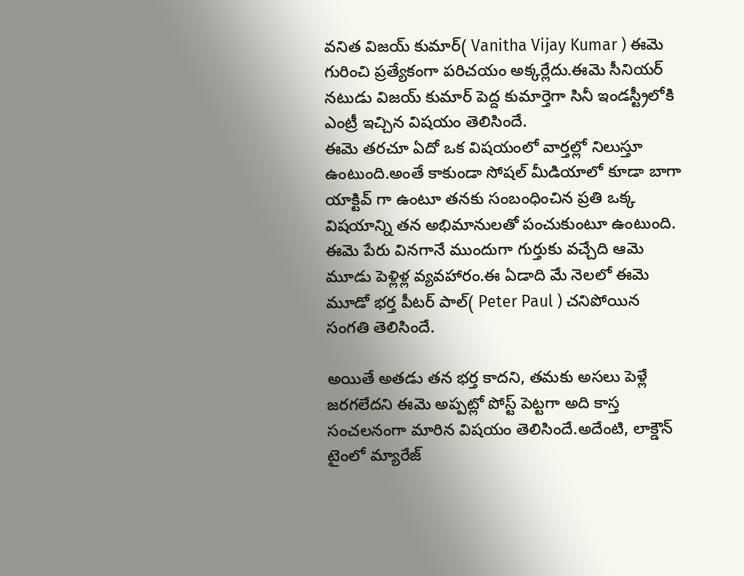వనిత విజయ్ కుమార్( Vanitha Vijay Kumar ) ఈమె గురించి ప్రత్యేకంగా పరిచయం అక్కర్లేదు.ఈమె సీనియర్ నటుడు విజయ్ కుమార్ పెద్ద కుమార్తెగా సినీ ఇండస్ట్రీలోకి ఎంట్రీ ఇచ్చిన విషయం తెలిసిందే.
ఈమె తరచూ ఏదో ఒక విషయంలో వార్తల్లో నిలుస్తూ ఉంటుంది.అంతే కాకుండా సోషల్ మీడియాలో కూడా బాగా యాక్టివ్ గా ఉంటూ తనకు సంబంధించిన ప్రతి ఒక్క విషయాన్ని తన అభిమానులతో పంచుకుంటూ ఉంటుంది.
ఈమె పేరు వినగానే ముందుగా గుర్తుకు వచ్చేది ఆమె మూడు పెళ్లిళ్ల వ్యవహారం.ఈ ఏడాది మే నెలలో ఈమె మూడో భర్త పీటర్ పాల్( Peter Paul ) చనిపోయిన సంగతి తెలిసిందే.

అయితే అతడు తన భర్త కాదని, తమకు అసలు పెళ్లే జరగలేదని ఈమె అప్పట్లో పోస్ట్ పెట్టగా అది కాస్త సంచలనంగా మారిన విషయం తెలిసిందే.అదేంటి, లాక్డౌన్ టైంలో మ్యారేజ్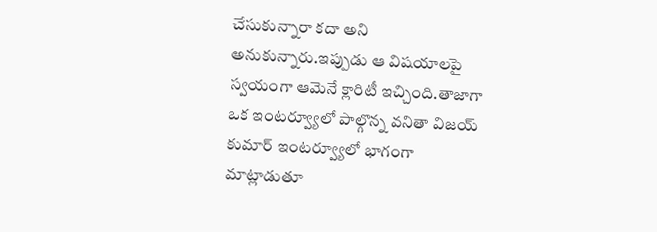చేసుకున్నారా కదా అని అనుకున్నారు.ఇప్పుడు ఆ విషయాలపై స్వయంగా ఆమెనే క్లారిటీ ఇచ్చింది.తాజాగా ఒక ఇంటర్వ్యూలో పాల్గొన్న వనితా విజయ్ కుమార్ ఇంటర్వ్యూలో భాగంగా మాట్లాడుతూ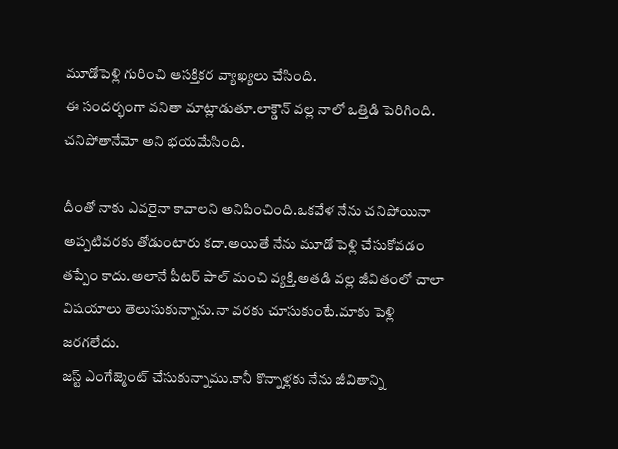మూడోపెళ్లి గురించి ఆసక్తికర వ్యాఖ్యలు చేసింది.
ఈ సందర్భంగా వనితా మాట్లాడుతూ.లాక్డౌన్ వల్ల నాలో ఒత్తిడి పెరిగింది.
చనిపోతానేమో అని భయమేసింది.

దీంతో నాకు ఎవరైనా కావాలని అనిపించింది.ఒకవేళ నేను చనిపోయినా అప్పటివరకు తోడుంటారు కదా.అయితే నేను మూడో పెళ్లి చేసుకోవడం తప్పేం కాదు.అలానే పీటర్ పాల్ మంచి వ్యక్తి.అతడి వల్ల జీవితంలో చాలా విషయాలు తెలుసుకున్నాను.నా వరకు చూసుకుంటే.మాకు పెళ్లి జరగలేదు.
జస్ట్ ఎంగేజ్మెంట్ చేసుకున్నాము.కానీ కొన్నాళ్లకు నేను జీవితాన్ని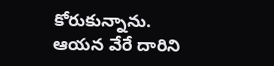కోరుకున్నాను.
ఆయన వేరే దారిని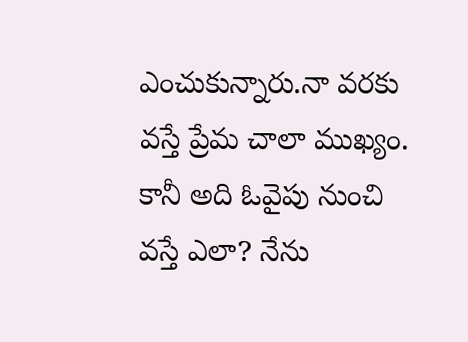ఎంచుకున్నారు.నా వరకు వస్తే ప్రేమ చాలా ముఖ్యం.
కానీ అది ఓవైపు నుంచి వస్తే ఎలా? నేను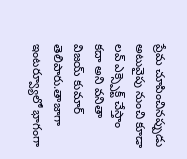ప్రేమ చూపించినప్పుడు అటువైపు నుంచి కూడా లవ్ ఎక్స్పెక్ట్ చేస్తాం కదా అని వనితా విజయ్ కుమార్ తెలిపారు.తాజాగా ఇంటర్వ్యూలో భాగంగా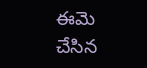ఈమె చేసిన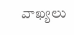వాఖ్యలు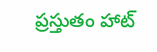ప్రస్తుతం హాట్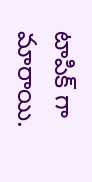టాపిక్ గా మారాయి.